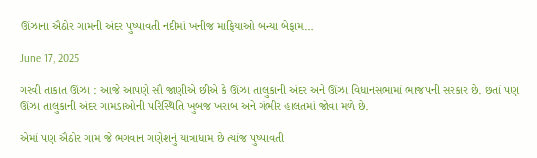ઊંઝાના ઐઠોર ગામની અંદર પુષ્પાવતી નદીમાં ખનીજ માફિયાઓ બન્યા બેફામ…

June 17, 2025

ગરવી તાકાત ઊંઝા : આજે આપણે સૌ જાણીએ છીએ કે ઊંઝા તાલુકાની અંદર અને ઊંઝા વિધાનસભામાં ભાજપની સરકાર છે. છતાં પણ ઊંઝા તાલુકાની અંદર ગામડાઓની પરિસ્થિતિ ખુબજ ખરાબ અને ગંભીર હાલતમાં જોવા મળે છે.

એમાં પણ ઐઠોર ગામ જે ભગવાન ગણેશનું યાત્રાધામ છે ત્યાંજ પુષ્પાવતી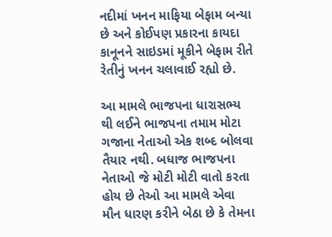નદીમાં ખનન માફિયા બેફામ બન્યા છે અને કોઈપણ પ્રકારના કાયદા કાનૂનને સાઇડમાં મૂકીને બેફામ રીતે રેતીનું ખનન ચલાવાઈ રહ્યો છે.

આ મામલે ભાજપના ધારાસભ્ય થી લઈને ભાજપના તમામ મોટા ગજાના નેતાઓ એક શબ્દ બોલવા તૈયાર નથી. બધાજ ભાજપના નેતાઓ જે મોટી મોટી વાતો કરતા હોય છે તેઓ આ મામલે એવા મૌન ધારણ કરીને બેઠા છે કે તેમના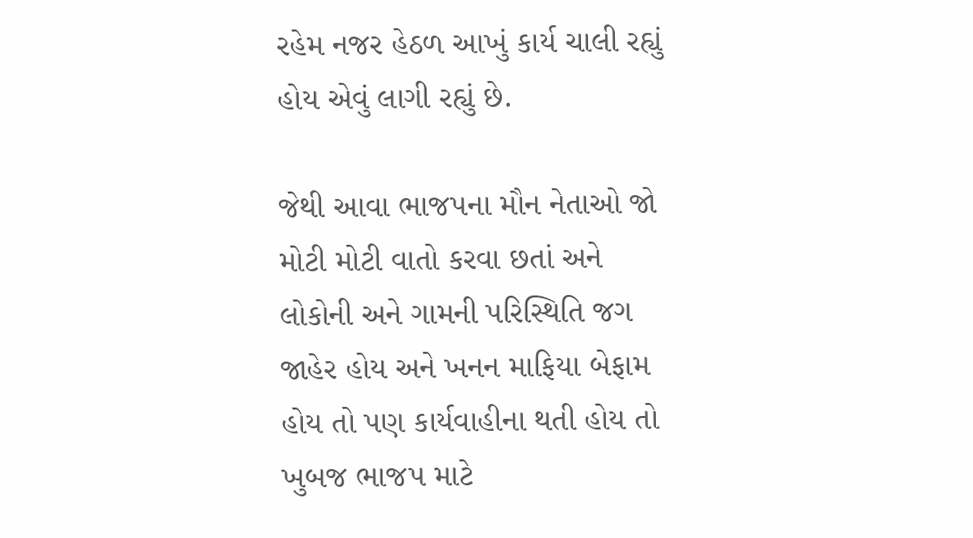રહેમ નજર હેઠળ આખું કાર્ય ચાલી રહ્યું હોય એવું લાગી રહ્યું છે.

જેથી આવા ભાજપના મૌન નેતાઓ જો મોટી મોટી વાતો કરવા છતાં અને લોકોની અને ગામની પરિસ્થિતિ જગ જાહેર હોય અને ખનન માફિયા બેફામ હોય તો પણ કાર્યવાહીના થતી હોય તો ખુબજ ભાજપ માટે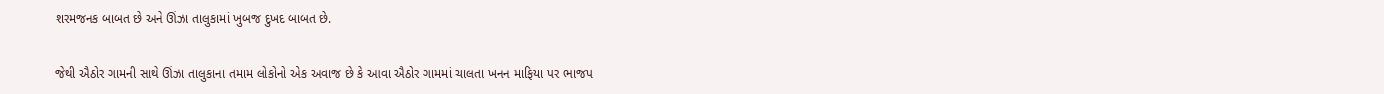શરમજનક બાબત છે અને ઊંઝા તાલુકામાં ખુબજ દુખદ બાબત છે.

જેથી ઐઠોર ગામની સાથે ઊંઝા તાલુકાના તમામ લોકોનો એક અવાજ છે કે આવા ઐઠોર ગામમાં ચાલતા ખનન માફિયા પર ભાજપ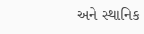અને સ્થાનિક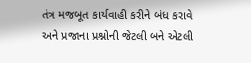તંત્ર મજબૂત કાર્યવાહી કરીને બંધ કરાવે અને પ્રજાના પ્રશ્નોની જેટલી બને એટલી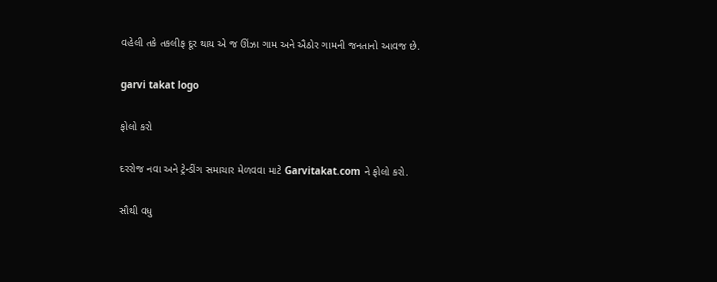વહેલી તકે તકલીફ દૂર થાય એ જ ઊંઝા ગામ અને ઐઠોર ગામની જનતાનો આવજ છે.

garvi takat logo

ફોલો કરો

દરરોજ નવા અને ટ્રેન્ડીંગ સમાચાર મેળવવા માટે Garvitakat.com ને ફોલો કરો.

સૌથી વધુ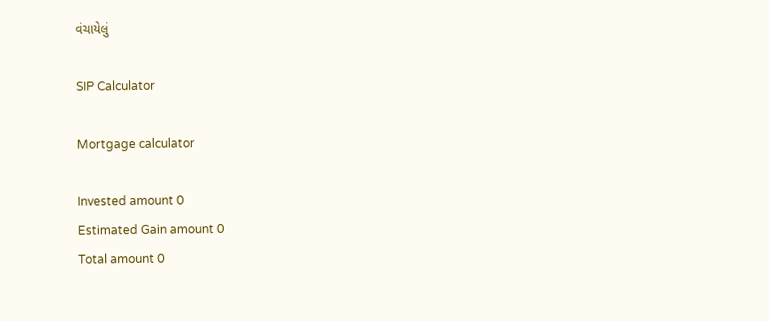વંચાયેલું

SIP Calculator

Mortgage calculator

Invested amount 0
Estimated Gain amount 0
Total amount 0